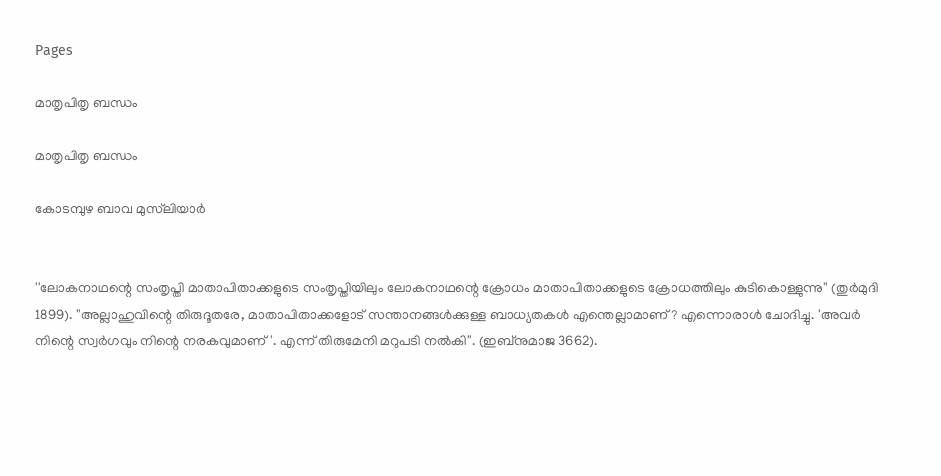Pages

മാതൃപിതൃ ബന്ധം

മാതൃപിതൃ ബന്ധം

കോടമ്പുഴ ബാവ മുസ്‌ലിയാര്‍


''ലോകനാഥന്റെ സംതൃപ്തി മാതാപിതാക്കളുടെ സംതൃപ്തിയിലും ലോകനാഥന്റെ ക്രോധം മാതാപിതാക്കളുടെ ക്രോധത്തിലും കുടികൊള്ളുന്നു'' (തുര്‍മുദി 1899). ''അല്ലാഹുവിന്റെ തിരുദൂതരേ, മാതാപിതാക്കളോട് സന്താനങ്ങള്‍ക്കുള്ള ബാധ്യതകള്‍ എന്തെല്ലാമാണ്? എന്നൊരാള്‍ ചോദിച്ചു. 'അവര്‍ നിന്റെ സ്വര്‍ഗവും നിന്റെ നരകവുമാണ്'. എന്ന് തിരുമേനി മറുപടി നല്‍കി''. (ഇബ്‌നുമാജ 3662).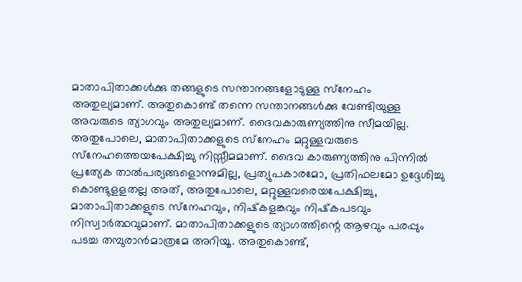മാതാപിതാക്കള്‍ക്കു തങ്ങളുടെ സന്താനങ്ങളോടുള്ള സ്‌നേഹം അതുല്യമാണ്. അതുകൊണ്ട് തന്നെ സന്താനങ്ങള്‍ക്കു വേണ്ടിയുള്ള അവരുടെ ത്യാഗവും അതുല്യമാണ്. ദൈവകാരുണ്യത്തിനു സീമയില്ല. അതുപോലെ, മാതാപിതാക്കളുടെ സ്‌നേഹം മറ്റുള്ളവരുടെ സ്‌നേഹത്തെയപേക്ഷിച്ചു നിസ്സീമമാണ്. ദൈവ കാരുണ്യത്തിനു പിന്നില്‍ പ്രത്യേക താല്‍പര്യങ്ങളൊന്നുമില്ല, പ്രത്യുപകാരമോ, പ്രതിഫലമോ ഉദ്ദേശിച്ചു കൊണ്ടുളളതല്ല അത്, അതുപോലെ, മറ്റുള്ളവരെയപേക്ഷിച്ചു, മാതാപിതാക്കളുടെ സ്‌നേഹവും, നിഷ്‌കളങ്കവും നിഷ്‌കപടവും നിസ്വാര്‍ത്ഥവുമാണ്. മാതാപിതാക്കളുടെ ത്യാഗത്തിന്റെ ആഴവും പരപ്പും പടച്ച തമ്പുരാന്‍മാത്രമേ അറിയൂ. അതുകൊണ്ട്,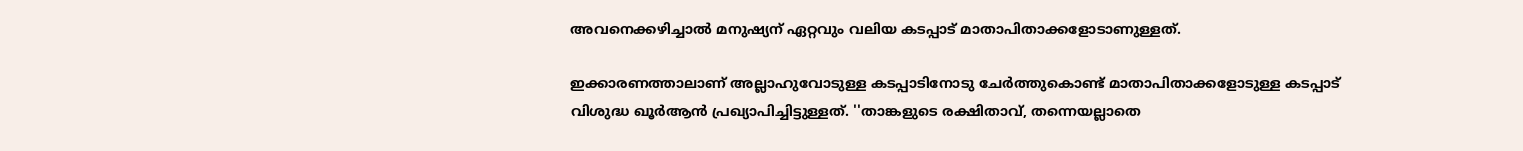അവനെക്കഴിച്ചാല്‍ മനുഷ്യന് ഏറ്റവും വലിയ കടപ്പാട് മാതാപിതാക്കളോടാണുള്ളത്.

ഇക്കാരണത്താലാണ് അല്ലാഹുവോടുള്ള കടപ്പാടിനോടു ചേര്‍ത്തുകൊണ്ട് മാതാപിതാക്കളോടുള്ള കടപ്പാട് വിശുദ്ധ ഖൂര്‍ആന്‍ പ്രഖ്യാപിച്ചിട്ടുള്ളത്. ''താങ്കളുടെ രക്ഷിതാവ്, തന്നെയല്ലാതെ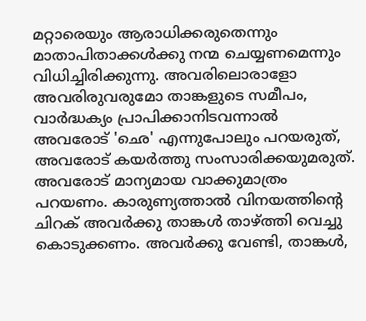മറ്റാരെയും ആരാധിക്കരുതെന്നും മാതാപിതാക്കള്‍ക്കു നന്മ ചെയ്യണമെന്നും വിധിച്ചിരിക്കുന്നു. അവരിലൊരാളോ അവരിരുവരുമോ താങ്കളുടെ സമീപം, വാര്‍ദ്ധക്യം പ്രാപിക്കാനിടവന്നാല്‍ അവരോട് 'ഛെ' എന്നുപോലും പറയരുത്, അവരോട് കയര്‍ത്തു സംസാരിക്കയുമരുത്. അവരോട് മാന്യമായ വാക്കുമാത്രം പറയണം. കാരുണ്യത്താല്‍ വിനയത്തിന്റെ ചിറക് അവര്‍ക്കു താങ്കള്‍ താഴ്ത്തി വെച്ചു കൊടുക്കണം. അവര്‍ക്കു വേണ്ടി, താങ്കള്‍,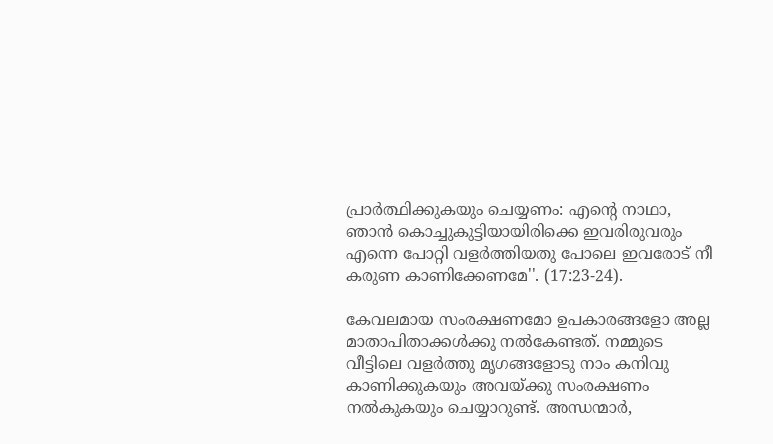പ്രാര്‍ത്ഥിക്കുകയും ചെയ്യണം: എന്റെ നാഥാ, ഞാന്‍ കൊച്ചുകുട്ടിയായിരിക്കെ ഇവരിരുവരും എന്നെ പോറ്റി വളര്‍ത്തിയതു പോലെ ഇവരോട് നീ കരുണ കാണിക്കേണമേ''. (17:23-24).

കേവലമായ സംരക്ഷണമോ ഉപകാരങ്ങളോ അല്ല മാതാപിതാക്കള്‍ക്കു നല്‍കേണ്ടത്. നമ്മുടെ വീട്ടിലെ വളര്‍ത്തു മൃഗങ്ങളോടു നാം കനിവു കാണിക്കുകയും അവയ്ക്കു സംരക്ഷണം നല്‍കുകയും ചെയ്യാറുണ്ട്. അന്ധന്മാര്‍,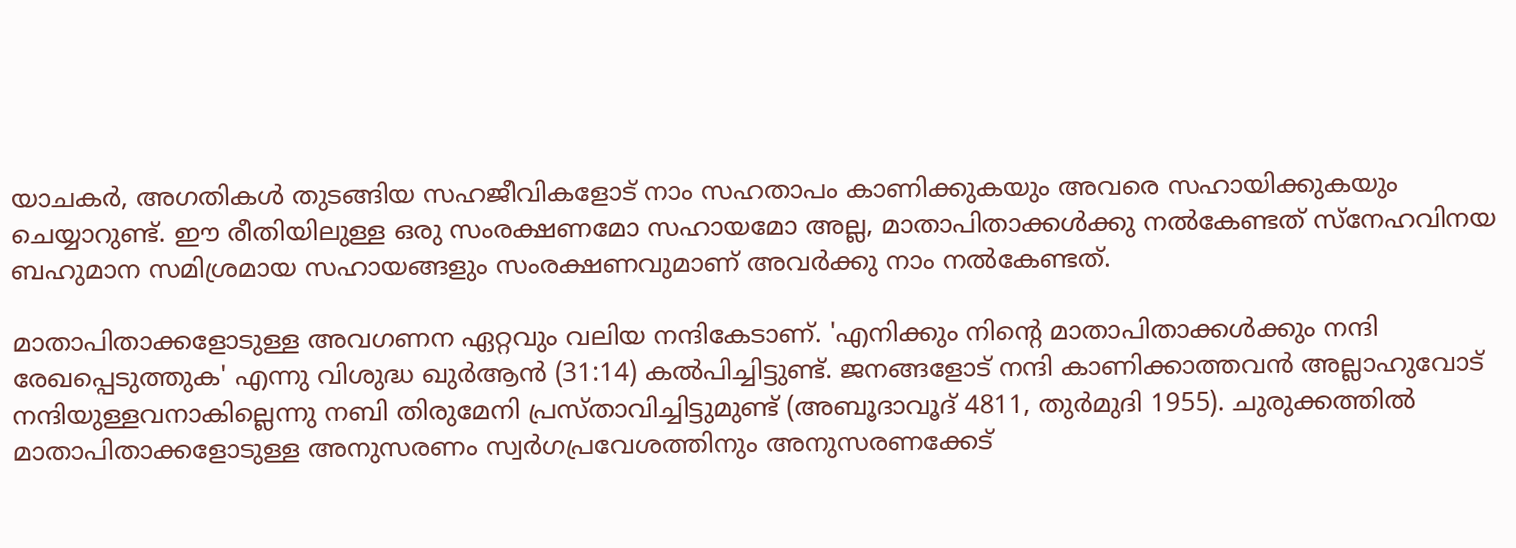യാചകര്‍, അഗതികള്‍ തുടങ്ങിയ സഹജീവികളോട് നാം സഹതാപം കാണിക്കുകയും അവരെ സഹായിക്കുകയും ചെയ്യാറുണ്ട്. ഈ രീതിയിലുള്ള ഒരു സംരക്ഷണമോ സഹായമോ അല്ല, മാതാപിതാക്കള്‍ക്കു നല്‍കേണ്ടത് സ്‌നേഹവിനയ ബഹുമാന സമിശ്രമായ സഹായങ്ങളും സംരക്ഷണവുമാണ് അവര്‍ക്കു നാം നല്‍കേണ്ടത്.

മാതാപിതാക്കളോടുള്ള അവഗണന ഏറ്റവും വലിയ നന്ദികേടാണ്. 'എനിക്കും നിന്റെ മാതാപിതാക്കള്‍ക്കും നന്ദി രേഖപ്പെടുത്തുക' എന്നു വിശുദ്ധ ഖുര്‍ആന്‍ (31:14) കല്‍പിച്ചിട്ടുണ്ട്. ജനങ്ങളോട് നന്ദി കാണിക്കാത്തവന്‍ അല്ലാഹുവോട് നന്ദിയുള്ളവനാകില്ലെന്നു നബി തിരുമേനി പ്രസ്താവിച്ചിട്ടുമുണ്ട് (അബൂദാവൂദ് 4811, തുര്‍മുദി 1955). ചുരുക്കത്തില്‍ മാതാപിതാക്കളോടുള്ള അനുസരണം സ്വര്‍ഗപ്രവേശത്തിനും അനുസരണക്കേട്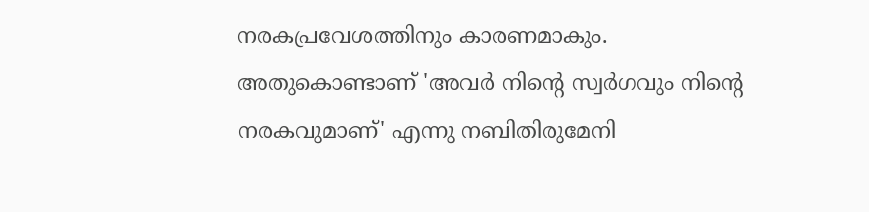നരകപ്രവേശത്തിനും കാരണമാകും. അതുകൊണ്ടാണ് 'അവര്‍ നിന്റെ സ്വര്‍ഗവും നിന്റെ നരകവുമാണ്' എന്നു നബിതിരുമേനി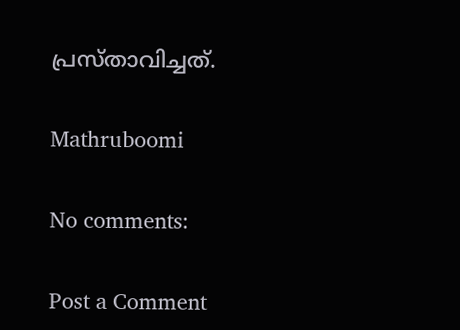പ്രസ്താവിച്ചത്.

Mathruboomi

No comments:

Post a Comment